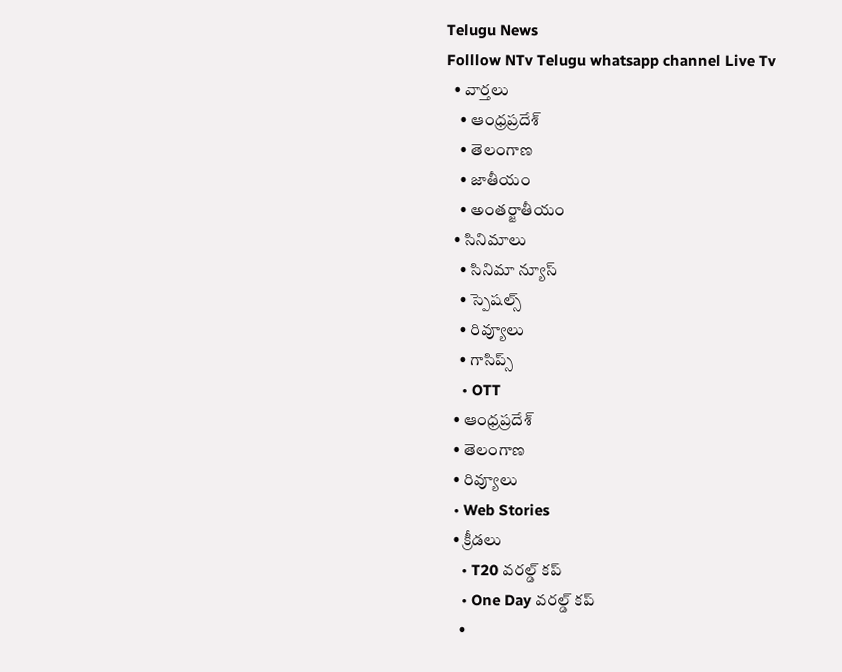Telugu News
Folllow NTv Telugu whatsapp channel Live Tv
  • వార్తలు
    • ఆంధ్రప్రదేశ్
    • తెలంగాణ
    • జాతీయం
    • అంతర్జాతీయం
  • సినిమాలు
    • సినిమా న్యూస్
    • స్పెషల్స్
    • రివ్యూలు
    • గాసిప్స్
    • OTT
  • ఆంధ్రప్రదేశ్
  • తెలంగాణ
  • రివ్యూలు
  • Web Stories
  • క్రీడలు
    • T20 వరల్డ్ కప్
    • One Day వరల్డ్ కప్
    •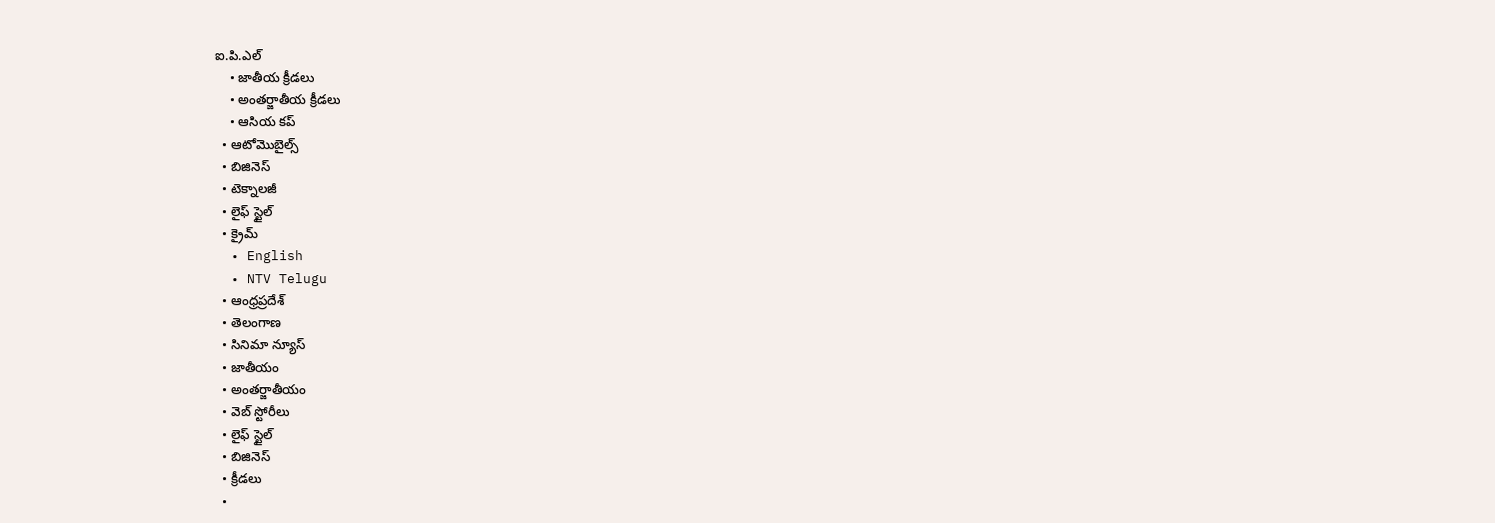ఐ.పి.ఎల్
    • జాతీయ క్రీడలు
    • అంతర్జాతీయ క్రీడలు
    • ఆసియ కప్
  • ఆటోమొబైల్స్
  • బిజినెస్‌
  • టెక్నాలజీ
  • లైఫ్ స్టైల్
  • క్రైమ్
  • English
  • NTV Telugu
  • ఆంధ్రప్రదేశ్
  • తెలంగాణ
  • సినిమా న్యూస్
  • జాతీయం
  • అంతర్జాతీయం
  • వెబ్ స్టోరీలు
  • లైఫ్ స్టైల్
  • బిజినెస్‌
  • క్రీడలు
  •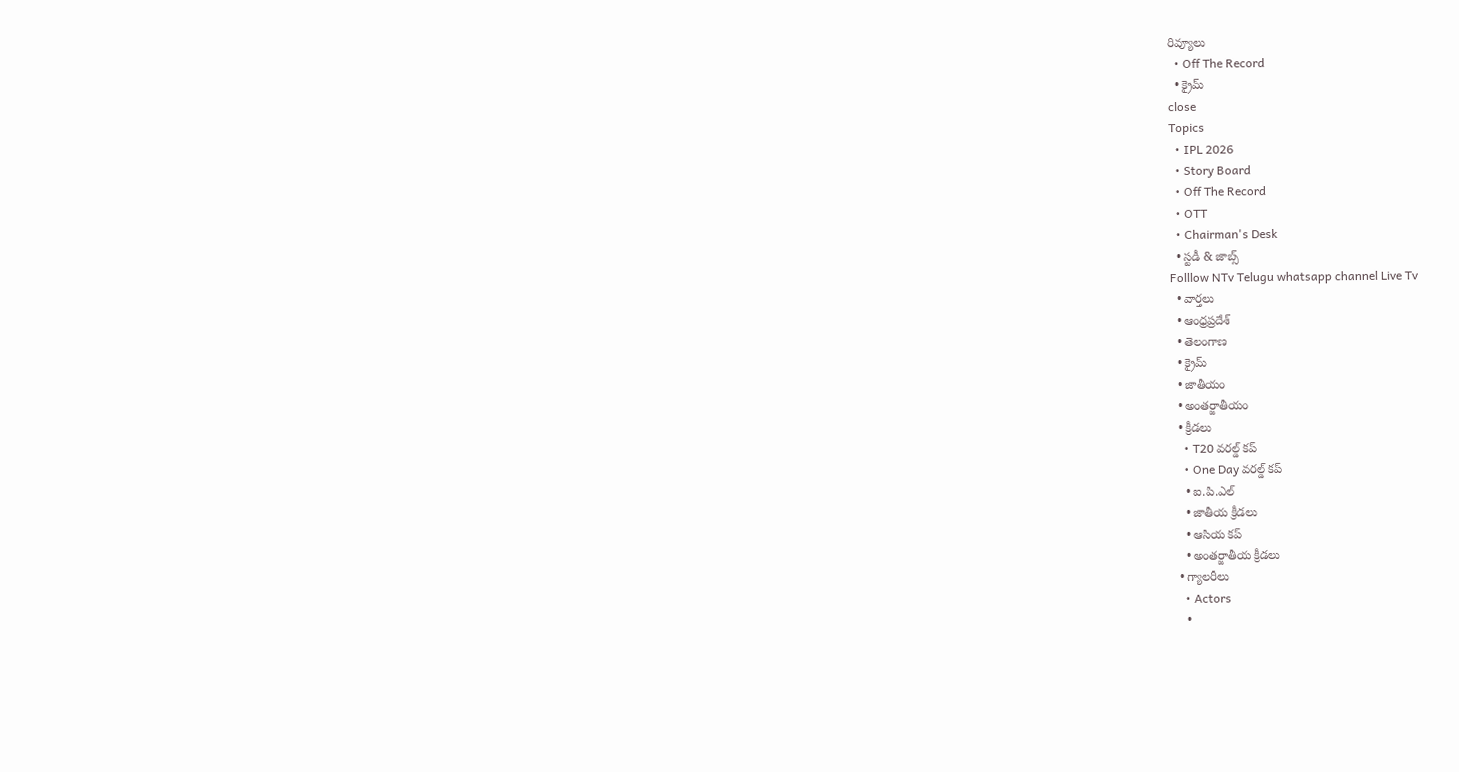రివ్యూలు
  • Off The Record
  • క్రైమ్
close
Topics
  • IPL 2026
  • Story Board
  • Off The Record
  • OTT
  • Chairman's Desk
  • స్టడీ & జాబ్స్
Folllow NTv Telugu whatsapp channel Live Tv
  • వార్తలు
  • ఆంధ్రప్రదేశ్
  • తెలంగాణ
  • క్రైమ్
  • జాతీయం
  • అంతర్జాతీయం
  • క్రీడలు
    • T20 వరల్డ్ కప్
    • One Day వరల్డ్ కప్
    • ఐ.పి.ఎల్
    • జాతీయ క్రీడలు
    • ఆసియ కప్
    • అంతర్జాతీయ క్రీడలు
  • గ్యాలరీలు
    • Actors
    •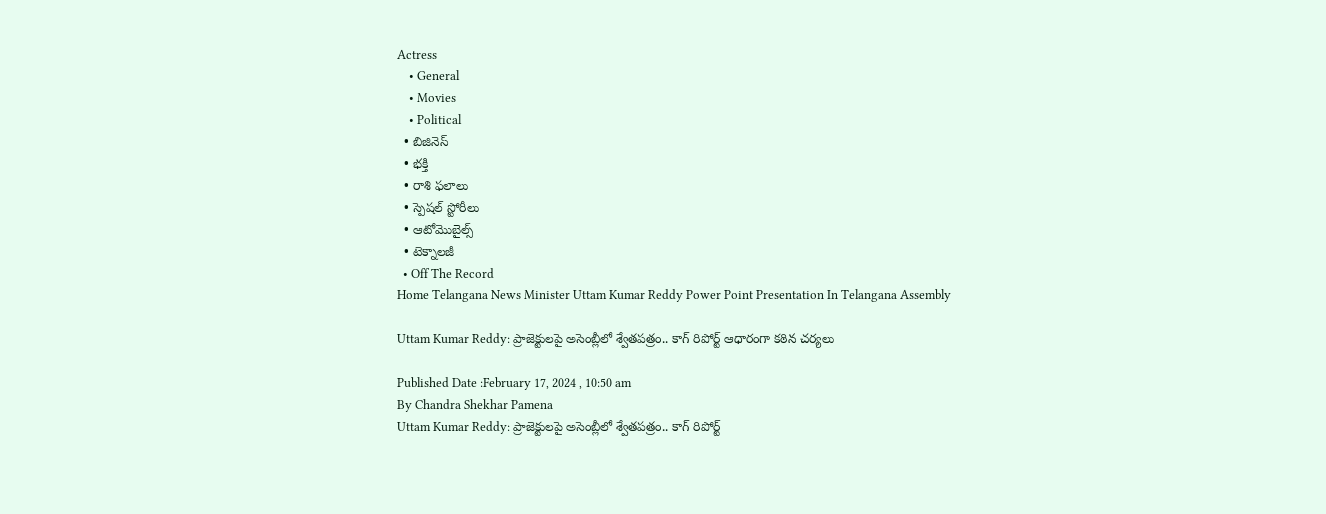Actress
    • General
    • Movies
    • Political
  • బిజినెస్‌
  • భక్తి
  • రాశి ఫలాలు
  • స్పెషల్‌ స్టోరీలు
  • ఆటోమొబైల్స్
  • టెక్నాలజీ
  • Off The Record
Home Telangana News Minister Uttam Kumar Reddy Power Point Presentation In Telangana Assembly

Uttam Kumar Reddy: ప్రాజెక్టులపై అసెంబ్లీలో శ్వేతపత్రం.. కాగ్ రిపోర్ట్ ఆధారంగా కఠిన చర్యలు

Published Date :February 17, 2024 , 10:50 am
By Chandra Shekhar Pamena
Uttam Kumar Reddy: ప్రాజెక్టులపై అసెంబ్లీలో శ్వేతపత్రం.. కాగ్ రిపోర్ట్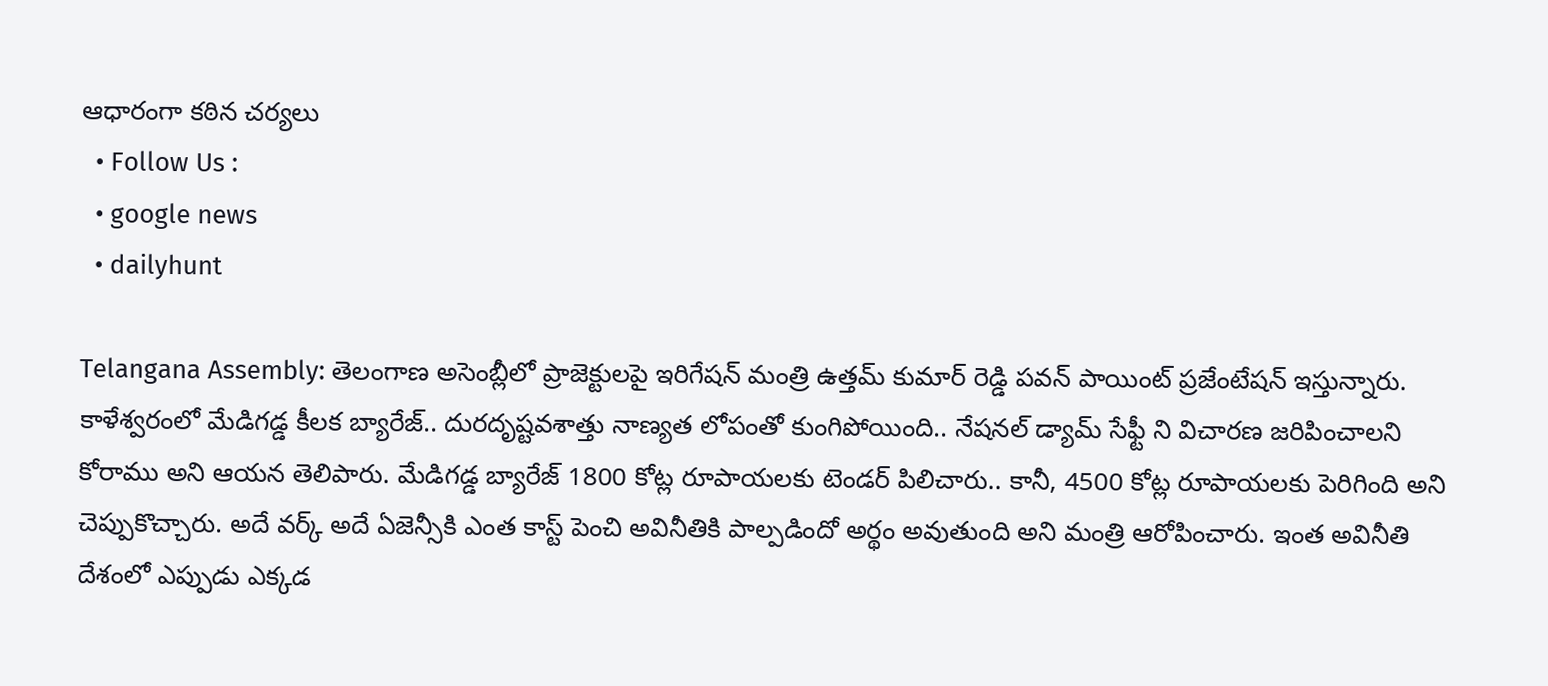ఆధారంగా కఠిన చర్యలు
  • Follow Us :
  • google news
  • dailyhunt

Telangana Assembly: తెలంగాణ అసెంబ్లీలో ప్రాజెక్టులపై ఇరిగేషన్ మంత్రి ఉత్తమ్ కుమార్ రెడ్డి పవన్ పాయింట్ ప్రజేంటేషన్ ఇస్తున్నారు. కాళేశ్వరంలో మేడిగడ్డ కీలక బ్యారేజ్.. దురదృష్టవశాత్తు నాణ్యత లోపంతో కుంగిపోయింది.. నేషనల్ డ్యామ్ సేఫ్టీ ని విచారణ జరిపించాలని కోరాము అని ఆయన తెలిపారు. మేడిగడ్డ బ్యారేజ్ 1800 కోట్ల రూపాయలకు టెండర్ పిలిచారు.. కానీ, 4500 కోట్ల రూపాయలకు పెరిగింది అని చెప్పుకొచ్చారు. అదే వర్క్ అదే ఏజెన్సీకి ఎంత కాస్ట్ పెంచి అవినీతికి పాల్పడిందో అర్థం అవుతుంది అని మంత్రి ఆరోపించారు. ఇంత అవినీతి దేశంలో ఎప్పుడు ఎక్కడ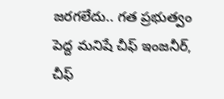జరగలేదు.. గత ప్రభుత్వం పెద్ద మనిషే చీఫ్ ఇంజనీర్, చీఫ్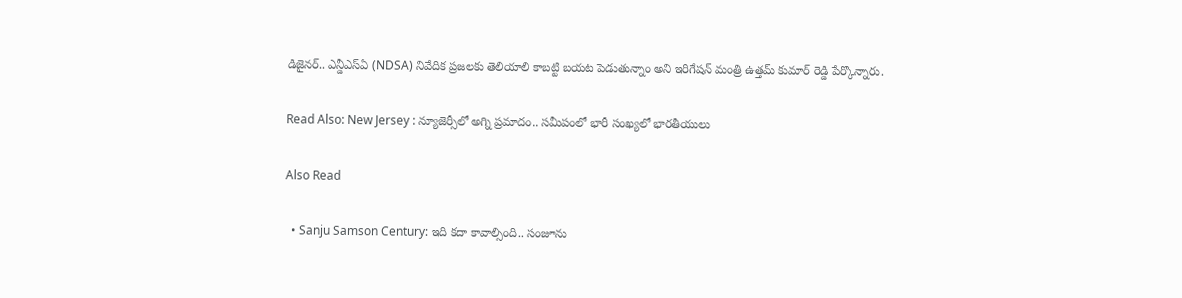డిజైనర్.. ఎన్డీఎస్ఏ (NDSA) నివేదిక ప్రజలకు తెలియాలి కాబట్టి బయట పెడుతున్నాం అని ఇరిగేషన్ మంత్రి ఉత్తమ్ కుమార్ రెడ్డి పేర్కొన్నారు.

Read Also: New Jersey : న్యూజెర్సీలో అగ్ని ప్రమాదం.. సమీపంలో భారీ సంఖ్యలో భారతీయులు

Also Read

  • Sanju Samson Century: ఇది కదా కావాల్సింది.. సంజూను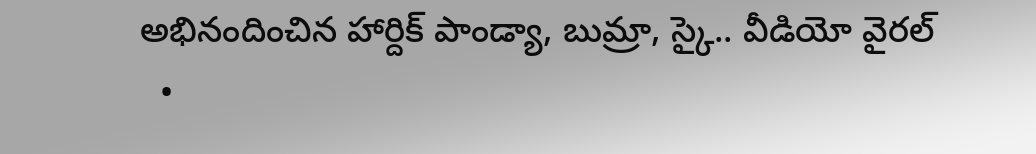అభినందించిన హార్దిక్ పాండ్యా, బుమ్రా, స్కై.. వీడియో వైరల్
  •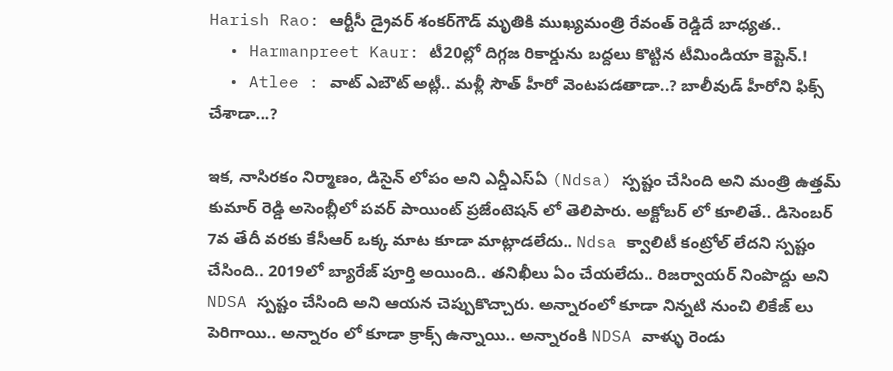Harish Rao: ఆర్టీసీ డ్రైవర్ శంకర్‌గౌడ్ మృతికి ముఖ్యమంత్రి రేవంత్ రెడ్డిదే బాధ్యత..
  • Harmanpreet Kaur: టీ20ల్లో దిగ్గజ రికార్డును బద్దలు కొట్టిన టీమిండియా కెప్టెన్.!
  • Atlee : వాట్ ఎబౌట్ అట్లీ.. మళ్లీ సౌత్ హీరో వెంటపడతాడా..? బాలీవుడ్ హీరోని ఫిక్స్ చేశాడా...?

ఇక, నాసిరకం నిర్మాణం, డిసైన్ లోపం అని ఎన్డీఎస్ఏ (Ndsa) స్పష్టం చేసింది అని మంత్రి ఉత్తమ్ కుమార్ రెడ్డి అసెంబ్లీలో పవర్ పాయింట్ ప్రజేంటెషన్ లో తెలిపారు. అక్టోబర్ లో కూలితే.. డిసెంబర్ 7వ తేదీ వరకు కేసీఆర్ ఒక్క మాట కూడా మాట్లాడలేదు.. Ndsa క్వాలిటీ కంట్రోల్ లేదని స్పష్టం చేసింది.. 2019లో బ్యారేజ్ పూర్తి అయింది.. తనిఖీలు ఏం చేయలేదు.. రిజర్వాయర్ నింపొద్దు అని NDSA స్పష్టం చేసింది అని ఆయన చెప్పుకొచ్చారు. అన్నారంలో కూడా నిన్నటి నుంచి లికేజ్ లు పెరిగాయి.. అన్నారం లో కూడా క్రాక్స్ ఉన్నాయి.. అన్నారంకి NDSA వాళ్ళు రెండు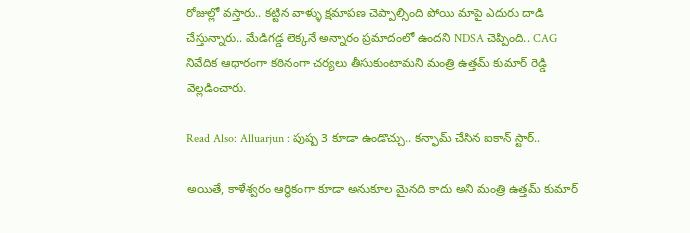రోజుల్లో వస్తారు.. కట్టిన వాళ్ళు క్షమాపణ చెప్పాల్సింది పోయి మాపై ఎదురు దాడి చేస్తున్నారు.. మేడిగడ్డ లెక్కనే అన్నారం ప్రమాదంలో ఉందని NDSA చెప్పింది.. CAG నివేదిక ఆధారంగా కఠినంగా చర్యలు తీసుకుంటామని మంత్రి ఉత్తమ్ కుమార్ రెడ్డి వెల్లడించారు.

Read Also: Alluarjun : పుష్ప 3 కూడా ఉండొచ్చు.. కన్ఫామ్ చేసిన ఐకాన్ స్టార్..

అయితే, కాళేశ్వరం ఆర్థికంగా కూడా అనుకూల మైనది కాదు అని మంత్రి ఉత్తమ్ కుమార్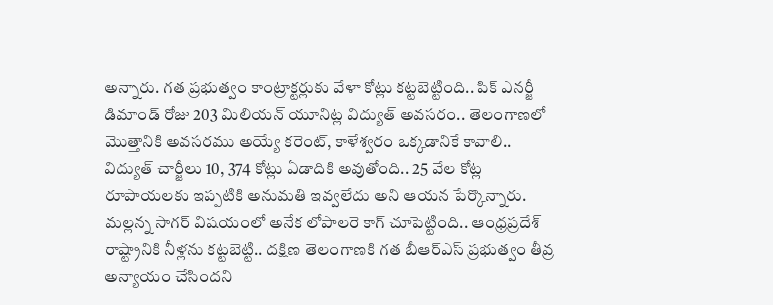అన్నారు. గత ప్రభుత్వం కాంట్రాక్టర్లుకు వేళా కోట్లు కట్టబెట్టింది.. పిక్ ఎనర్జీ డిమాండ్ రోజు 203 మిలియన్ యూనిట్ల విద్యుత్ అవసరం.. తెలంగాణలో మొత్తానికి అవసరము అయ్యే కరెంట్, కాళేశ్వరం ఒక్కడానికే కావాలి.. విద్యుత్ చార్జీలు 10, 374 కోట్లు ఏడాదికి అవుతోంది.. 25 వేల కోట్ల రూపాయలకు ఇప్పటికి అనుమతి ఇవ్వలేదు అని ఆయన పేర్కొన్నారు. మల్లన్న సాగర్ విషయంలో అనేక లోపాలరె కాగ్ చూపెట్టింది.. ఆంధ్రప్రదేశ్ రాష్ట్రానికి నీళ్లను కట్టబెట్టి.. దక్షిణ తెలంగాణకి గత బీఆర్ఎస్ ప్రభుత్వం తీవ్ర అన్యాయం చేసిందని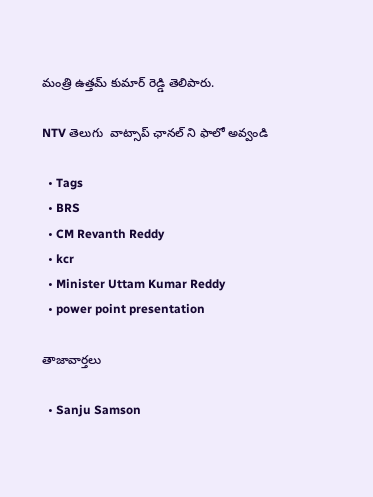మంత్రి ఉత్తమ్ కుమార్ రెడ్డి తెలిపారు.

NTV తెలుగు  వాట్సాప్ ఛానల్ ని ఫాలో అవ్వండి

  • Tags
  • BRS
  • CM Revanth Reddy
  • kcr
  • Minister Uttam Kumar Reddy
  • power point presentation

తాజావార్తలు

  • Sanju Samson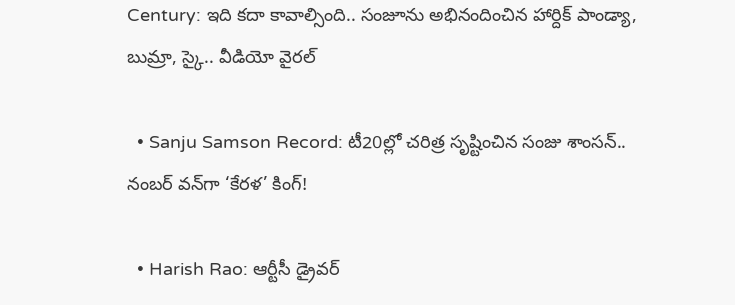Century: ఇది కదా కావాల్సింది.. సంజూను అభినందించిన హార్దిక్ పాండ్యా, బుమ్రా, స్కై.. వీడియో వైరల్

  • Sanju Samson Record: టీ20ల్లో చరిత్ర సృష్టించిన సంజు శాంసన్.. నంబర్ వన్‌గా ‘కేరళ’ కింగ్!

  • Harish Rao: ఆర్టీసీ డ్రైవర్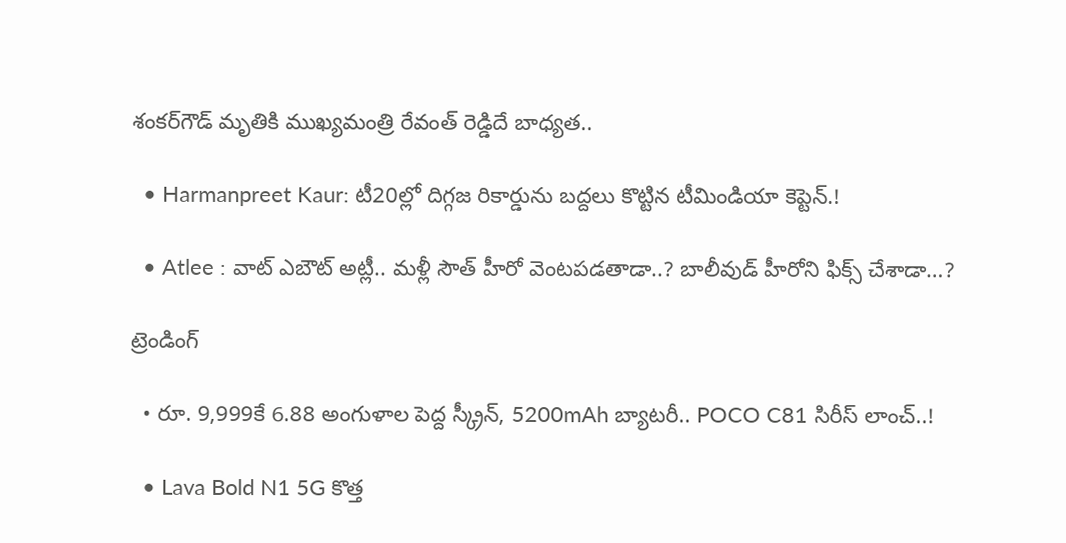శంకర్‌గౌడ్ మృతికి ముఖ్యమంత్రి రేవంత్ రెడ్డిదే బాధ్యత..

  • Harmanpreet Kaur: టీ20ల్లో దిగ్గజ రికార్డును బద్దలు కొట్టిన టీమిండియా కెప్టెన్.!

  • Atlee : వాట్ ఎబౌట్ అట్లీ.. మళ్లీ సౌత్ హీరో వెంటపడతాడా..? బాలీవుడ్ హీరోని ఫిక్స్ చేశాడా…?

ట్రెండింగ్‌

  • రూ. 9,999కే 6.88 అంగుళాల పెద్ద స్క్రీన్, 5200mAh బ్యాటరీ.. POCO C81 సిరీస్ లాంచ్..!

  • Lava Bold N1 5G కొత్త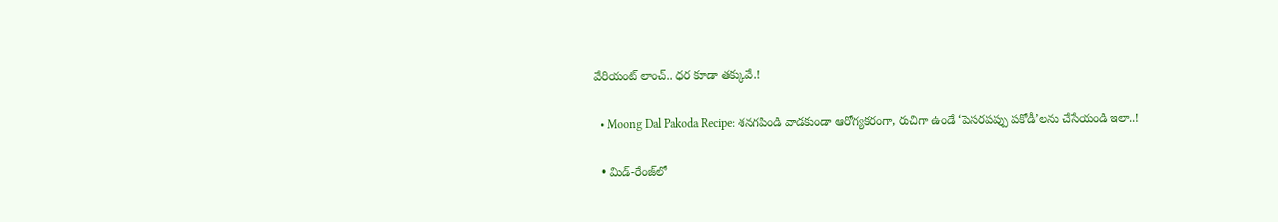వేరియంట్ లాంచ్.. ధర కూడా తక్కువే.!

  • Moong Dal Pakoda Recipe: శనగపిండి వాడకుండా ఆరోగ్యకరంగా, రుచిగా ఉండే ‘పెసరపప్పు పకోడీ’లను చేసేయండి ఇలా..!

  • మిడ్-రేంజ్‌లో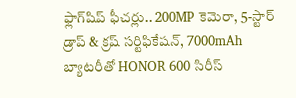ఫ్లాగ్‌షిప్ ఫీచర్లు.. 200MP కెమెరా, 5-స్టార్ డ్రాప్ & క్రష్ సర్టిఫికేషన్, 7000mAh బ్యాటరీతో HONOR 600 సిరీస్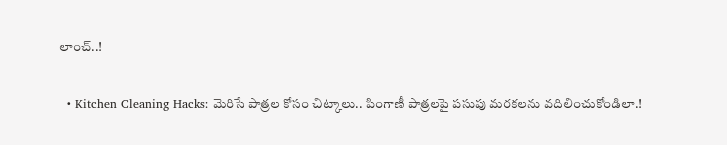లాంచ్..!

  • Kitchen Cleaning Hacks: మెరిసే పాత్రల కోసం చిట్కాలు.. పింగాణీ పాత్రలపై పసుపు మరకలను వదిలించుకోండిలా.!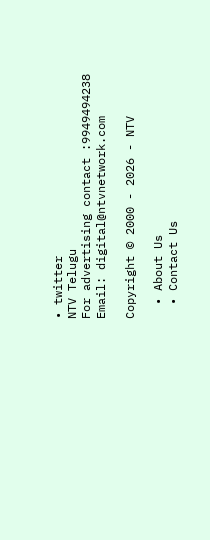• twitter
NTV Telugu
For advertising contact :9949494238
Email: digital@ntvnetwork.com

Copyright © 2000 - 2026 - NTV

  • About Us
  • Contact Us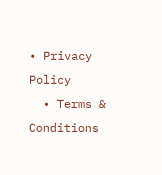• Privacy Policy
  • Terms & Conditions